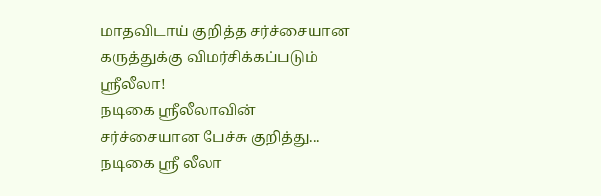மாதவிடாய் குறித்த சர்ச்சையான கருத்துக்கு விமர்சிக்கப்படும் ஸ்ரீலீலா!
நடிகை ஸ்ரீலீலாவின் சர்ச்சையான பேச்சு குறித்து...
நடிகை ஸ்ரீ லீலா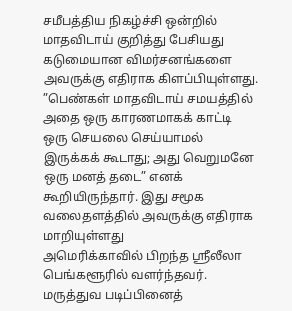சமீபத்திய நிகழ்ச்சி ஒன்றில் மாதவிடாய் குறித்து பேசியது கடுமையான விமர்சனங்களை அவருக்கு எதிராக கிளப்பியுள்ளது.
”பெண்கள் மாதவிடாய் சமயத்தில் அதை ஒரு காரணமாகக் காட்டி ஒரு செயலை செய்யாமல் இருக்கக் கூடாது; அது வெறுமனே ஒரு மனத் தடை” எனக் கூறியிருந்தார். இது சமூக வலைதளத்தில் அவருக்கு எதிராக மாறியுள்ளது
அமெரிக்காவில் பிறந்த ஸ்ரீலீலா பெங்களூரில் வளர்ந்தவர். மருத்துவ படிப்பினைத்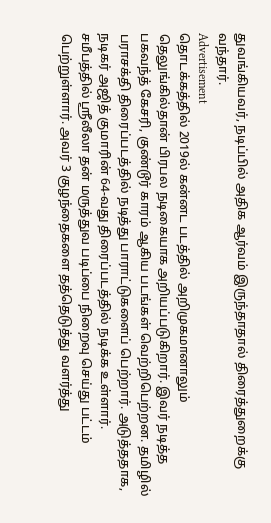துவங்கியவர், நடிப்பில் அதிக ஆர்வம் இருந்தாதால் திரைத்துறைக்கு வந்தார்.
Advertisement
தொடக்கத்தில் 2019ல் கன்னட படத்தில் அறிமுகமானாலும் தெலுங்கில்தான் பிரபல நடிகையாக அறியப்படுகிறார். இவர் நடித்த பகவந்த் கேசரி, குண்டூர் காரம் ஆகிய படங்கள் வெற்றிபெற்றன. தமிழில் பராசக்தி திரைப்படத்தில் நடித்து பாராட்டுகளைப் பெற்றார். அடுத்ததாக, நடிகர் அஜித் குமாரின் 64-வது திரைப்படத்தில் நடிக்க உள்ளார்.
சமீபத்தில் ஸ்ரீலீலா தன் மருத்துவ படிப்பை நிறைவு செய்து பட்டம் பெற்றுள்ளார். அவர் 3 குழந்தைகளை தத்தெடுத்து வளர்த்து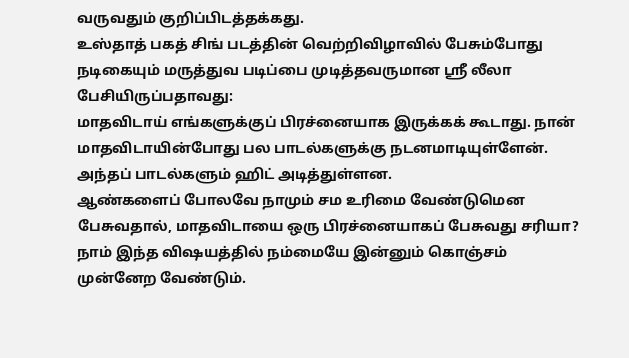வருவதும் குறிப்பிடத்தக்கது.
உஸ்தாத் பகத் சிங் படத்தின் வெற்றிவிழாவில் பேசும்போது நடிகையும் மருத்துவ படிப்பை முடித்தவருமான ஸ்ரீ லீலா பேசியிருப்பதாவது:
மாதவிடாய் எங்களுக்குப் பிரச்னையாக இருக்கக் கூடாது. நான் மாதவிடாயின்போது பல பாடல்களுக்கு நடனமாடியுள்ளேன். அந்தப் பாடல்களும் ஹிட் அடித்துள்ளன.
ஆண்களைப் போலவே நாமும் சம உரிமை வேண்டுமென பேசுவதால், மாதவிடாயை ஒரு பிரச்னையாகப் பேசுவது சரியா? நாம் இந்த விஷயத்தில் நம்மையே இன்னும் கொஞ்சம் முன்னேற வேண்டும்.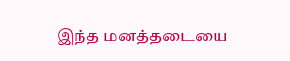இந்த மனத்தடையை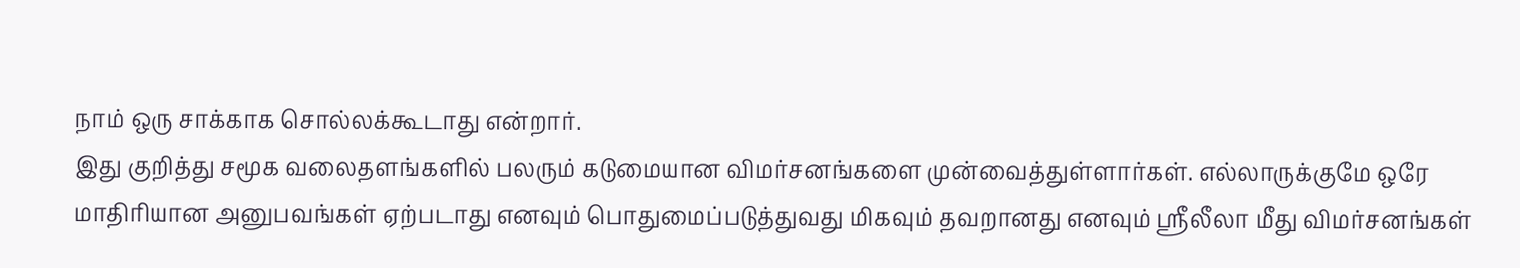நாம் ஒரு சாக்காக சொல்லக்கூடாது என்றார்.
இது குறித்து சமூக வலைதளங்களில் பலரும் கடுமையான விமர்சனங்களை முன்வைத்துள்ளார்கள். எல்லாருக்குமே ஒரே மாதிரியான அனுபவங்கள் ஏற்படாது எனவும் பொதுமைப்படுத்துவது மிகவும் தவறானது எனவும் ஸ்ரீலீலா மீது விமர்சனங்கள்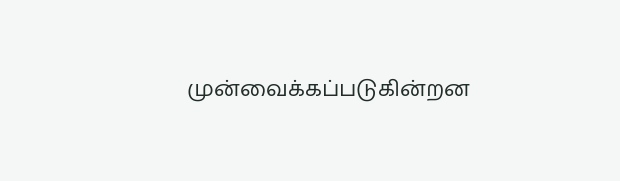முன்வைக்கப்படுகின்றன